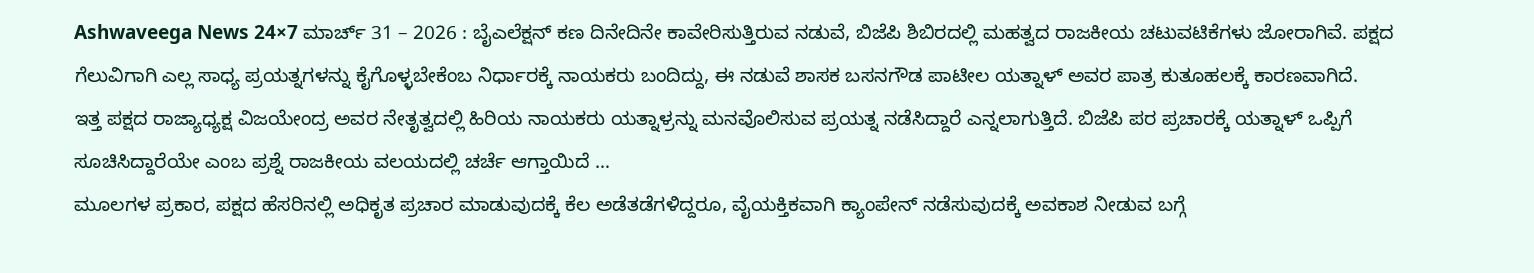Ashwaveega News 24×7 ಮಾರ್ಚ್ 31 – 2026 : ಬೈಎಲೆಕ್ಷನ್ ಕಣ ದಿನೇದಿನೇ ಕಾವೇರಿಸುತ್ತಿರುವ ನಡುವೆ, ಬಿಜೆಪಿ ಶಿಬಿರದಲ್ಲಿ ಮಹತ್ವದ ರಾಜಕೀಯ ಚಟುವಟಿಕೆಗಳು ಜೋರಾಗಿವೆ. ಪಕ್ಷದ ಗೆಲುವಿಗಾಗಿ ಎಲ್ಲ ಸಾಧ್ಯ ಪ್ರಯತ್ನಗಳನ್ನು ಕೈಗೊಳ್ಳಬೇಕೆಂಬ ನಿರ್ಧಾರಕ್ಕೆ ನಾಯಕರು ಬಂದಿದ್ದು, ಈ ನಡುವೆ ಶಾಸಕ ಬಸನಗೌಡ ಪಾಟೀಲ ಯತ್ನಾಳ್ ಅವರ ಪಾತ್ರ ಕುತೂಹಲಕ್ಕೆ ಕಾರಣವಾಗಿದೆ.
ಇತ್ತ ಪಕ್ಷದ ರಾಜ್ಯಾಧ್ಯಕ್ಷ ವಿಜಯೇಂದ್ರ ಅವರ ನೇತೃತ್ವದಲ್ಲಿ ಹಿರಿಯ ನಾಯಕರು ಯತ್ನಾಳ್ರನ್ನು ಮನವೊಲಿಸುವ ಪ್ರಯತ್ನ ನಡೆಸಿದ್ದಾರೆ ಎನ್ನಲಾಗುತ್ತಿದೆ. ಬಿಜೆಪಿ ಪರ ಪ್ರಚಾರಕ್ಕೆ ಯತ್ನಾಳ್ ಒಪ್ಪಿಗೆ ಸೂಚಿಸಿದ್ದಾರೆಯೇ ಎಂಬ ಪ್ರಶ್ನೆ ರಾಜಕೀಯ ವಲಯದಲ್ಲಿ ಚರ್ಚೆ ಆಗ್ತಾಯಿದೆ …
ಮೂಲಗಳ ಪ್ರಕಾರ, ಪಕ್ಷದ ಹೆಸರಿನಲ್ಲಿ ಅಧಿಕೃತ ಪ್ರಚಾರ ಮಾಡುವುದಕ್ಕೆ ಕೆಲ ಅಡೆತಡೆಗಳಿದ್ದರೂ, ವೈಯಕ್ತಿಕವಾಗಿ ಕ್ಯಾಂಪೇನ್ ನಡೆಸುವುದಕ್ಕೆ ಅವಕಾಶ ನೀಡುವ ಬಗ್ಗೆ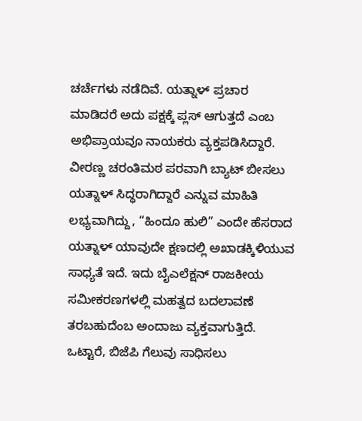ಚರ್ಚೆಗಳು ನಡೆದಿವೆ. ಯತ್ನಾಳ್ ಪ್ರಚಾರ ಮಾಡಿದರೆ ಅದು ಪಕ್ಷಕ್ಕೆ ಪ್ಲಸ್ ಆಗುತ್ತದೆ ಎಂಬ ಅಭಿಪ್ರಾಯವೂ ನಾಯಕರು ವ್ಯಕ್ತಪಡಿಸಿದ್ದಾರೆ.
ವೀರಣ್ಣ ಚರಂತಿಮಠ ಪರವಾಗಿ ಬ್ಯಾಟ್ ಬೀಸಲು ಯತ್ನಾಳ್ ಸಿದ್ಧರಾಗಿದ್ದಾರೆ ಎನ್ನುವ ಮಾಹಿತಿ ಲಭ್ಯವಾಗಿದ್ದು, “ಹಿಂದೂ ಹುಲಿ” ಎಂದೇ ಹೆಸರಾದ ಯತ್ನಾಳ್ ಯಾವುದೇ ಕ್ಷಣದಲ್ಲಿ ಅಖಾಡಕ್ಕಿಳಿಯುವ ಸಾಧ್ಯತೆ ಇದೆ. ಇದು ಬೈಎಲೆಕ್ಷನ್ ರಾಜಕೀಯ ಸಮೀಕರಣಗಳಲ್ಲಿ ಮಹತ್ವದ ಬದಲಾವಣೆ ತರಬಹುದೆಂಬ ಅಂದಾಜು ವ್ಯಕ್ತವಾಗುತ್ತಿದೆ.
ಒಟ್ಟಾರೆ, ಬಿಜೆಪಿ ಗೆಲುವು ಸಾಧಿಸಲು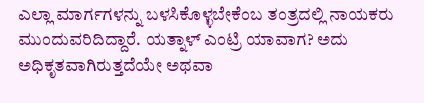ಎಲ್ಲಾ ಮಾರ್ಗಗಳನ್ನು ಬಳಸಿಕೊಳ್ಳಬೇಕೆಂಬ ತಂತ್ರದಲ್ಲಿ ನಾಯಕರು ಮುಂದುವರಿದಿದ್ದಾರೆ. ಯತ್ನಾಳ್ ಎಂಟ್ರಿ ಯಾವಾಗ? ಅದು ಅಧಿಕೃತವಾಗಿರುತ್ತದೆಯೇ ಅಥವಾ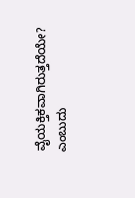ವೈಯಕ್ತಿಕವಾಗಿರುತ್ತದೆಯೇ? ಎಂಬುದು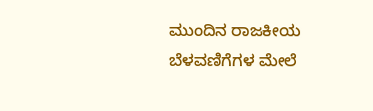ಮುಂದಿನ ರಾಜಕೀಯ ಬೆಳವಣಿಗೆಗಳ ಮೇಲೆ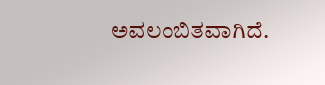ಅವಲಂಬಿತವಾಗಿದೆ.